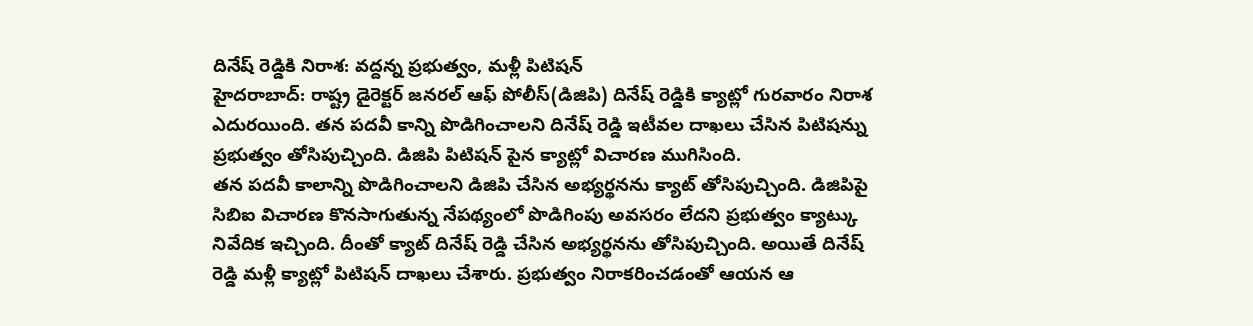దినేష్ రెడ్డికి నిరాశ: వద్దన్న ప్రభుత్వం, మళ్లీ పిటిషన్
హైదరాబాద్: రాష్ట్ర డైరెక్టర్ జనరల్ ఆఫ్ పోలీస్(డిజిపి) దినేష్ రెడ్డికి క్యాట్లో గురవారం నిరాశ ఎదురయింది. తన పదవీ కాన్ని పొడిగించాలని దినేష్ రెడ్డి ఇటీవల దాఖలు చేసిన పిటిషన్ను ప్రభుత్వం తోసిపుచ్చింది. డిజిపి పిటిషన్ పైన క్యాట్లో విచారణ ముగిసింది.
తన పదవీ కాలాన్ని పొడిగించాలని డిజిపి చేసిన అభ్యర్థనను క్యాట్ తోసిపుచ్చింది. డిజిపిపై సిబిఐ విచారణ కొనసాగుతున్న నేపథ్యంలో పొడిగింపు అవసరం లేదని ప్రభుత్వం క్యాట్కు నివేదిక ఇచ్చింది. దీంతో క్యాట్ దినేష్ రెడ్డి చేసిన అభ్యర్థనను తోసిపుచ్చింది. అయితే దినేష్ రెడ్డి మళ్లీ క్యాట్లో పిటిషన్ దాఖలు చేశారు. ప్రభుత్వం నిరాకరించడంతో ఆయన ఆ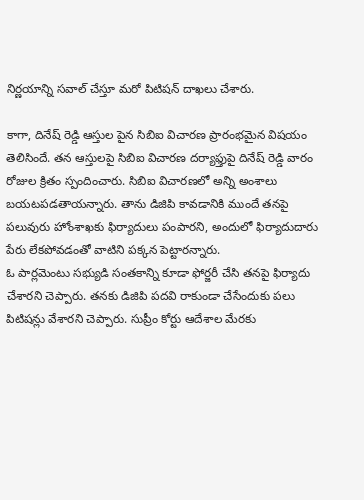నిర్ణయాన్ని సవాల్ చేస్తూ మరో పిటిషన్ దాఖలు చేశారు.

కాగా, దినేష్ రెడ్డి ఆస్తుల పైన సిబిఐ విచారణ ప్రారంభమైన విషయం తెలిసిందే. తన ఆస్తులపై సిబిఐ విచారణ దర్యాఫ్తుపై దినేష్ రెడ్డి వారం రోజుల క్రితం స్పందించారు. సిబిఐ విచారణలో అన్ని అంశాలు బయటపడతాయన్నారు. తాను డిజిపి కావడానికి ముందే తనపై పలువురు హోంశాఖకు ఫిర్యాదులు పంపారని, అందులో ఫిర్యాదుదారు పేరు లేకపోవడంతో వాటిని పక్కన పెట్టారన్నారు.
ఓ పార్లమెంటు సభ్యుడి సంతకాన్ని కూడా ఫోర్జరీ చేసి తనపై ఫిర్యాదు చేశారని చెప్పారు. తనకు డిజిపి పదవి రాకుండా చేసేందుకు పలు పిటిషన్లు వేశారని చెప్పారు. సుప్రీం కోర్టు ఆదేశాల మేరకు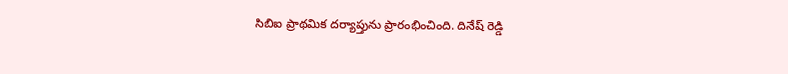సిబిఐ ప్రాథమిక దర్యాప్తును ప్రారంభించింది. దినేష్ రెడ్డి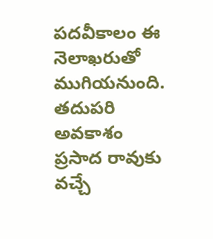పదవీకాలం ఈ నెలాఖరుతో ముగియనుంది. తదుపరి అవకాశం ప్రసాద రావుకు వచ్చే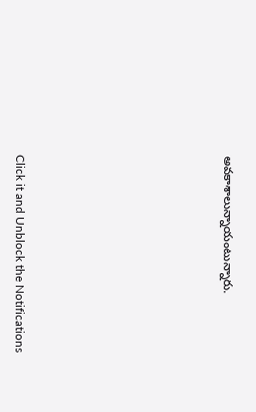అవకాశాలున్నాయంటున్నారు.












Click it and Unblock the Notifications